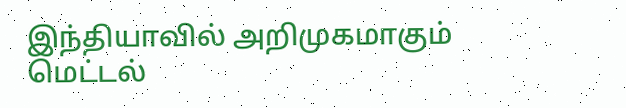இந்தியாவில் அறிமுகமாகும் மெட்டல்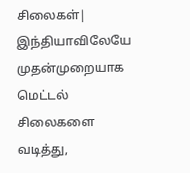சிலைகள்|
இந்தியாவிலேயே முதன்முறையாக மெட்டல் சிலைகளை வடித்து,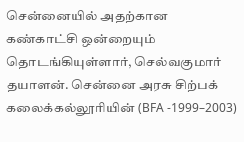சென்னையில் அதற்கான கண்காட்சி ஒன்றையும் தொடங்கியுள்ளார், செல்வகுமார் தயாளன். சென்னை அரசு சிற்பக் கலைக்கல்லூரியின் (BFA -1999–2003)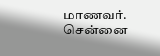மாணவர். சென்னை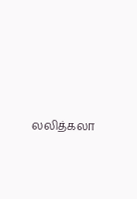லலித்கலா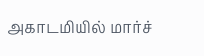அகாடமியில் மார்ச்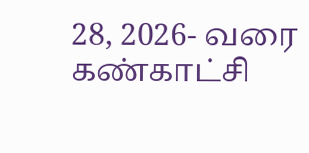28, 2026- வரை கண்காட்சி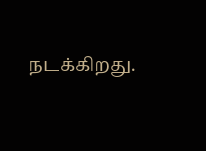நடக்கிறது.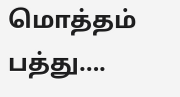மொத்தம் பத்து….